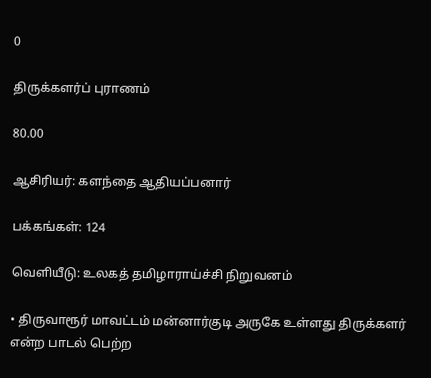0

திருக்களர்ப் புராணம்

80.00

ஆசிரியர்: களந்தை ஆதியப்பனார்

பக்கங்கள்: 124

வெளியீடு: உலகத் தமிழாராய்ச்சி நிறுவனம்

• திருவாரூர் மாவட்டம் மன்னார்குடி அருகே உள்ளது திருக்களர் என்ற பாடல் பெற்ற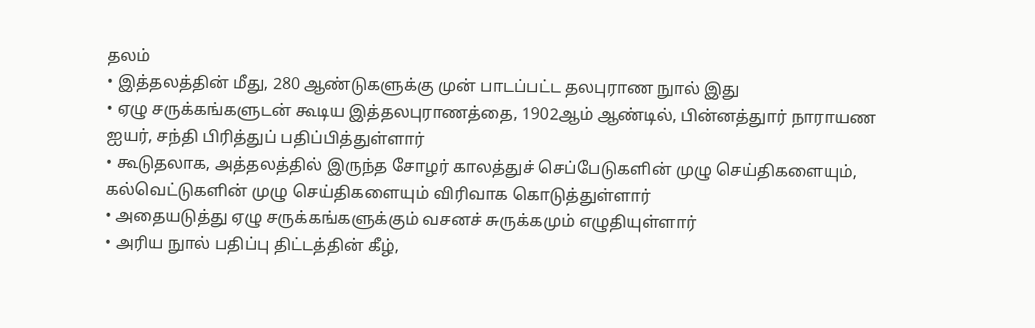தலம்
• இத்தலத்தின் மீது, 280 ஆண்டுகளுக்கு முன் பாடப்பட்ட தலபுராண நுால் இது
• ஏழு சருக்கங்களுடன் கூடிய இத்தலபுராணத்தை, 1902ஆம் ஆண்டில், பின்னத்துார் நாராயண ஐயர், சந்தி பிரித்துப் பதிப்பித்துள்ளார்
• கூடுதலாக, அத்தலத்தில் இருந்த சோழர் காலத்துச் செப்பேடுகளின் முழு செய்திகளையும், கல்வெட்டுகளின் முழு செய்திகளையும் விரிவாக கொடுத்துள்ளார்
• அதையடுத்து ஏழு சருக்கங்களுக்கும் வசனச் சுருக்கமும் எழுதியுள்ளார்
• அரிய நுால் பதிப்பு திட்டத்தின் கீழ்,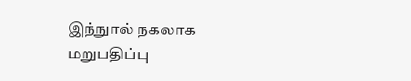இந்நுால் நகலாக மறுபதிப்பு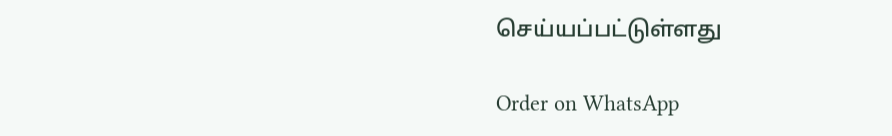செய்யப்பட்டுள்ளது

Order on WhatsApp